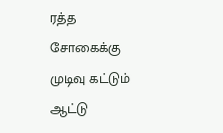ரத்த சோகைக்கு முடிவு கட்டும் ஆட்டு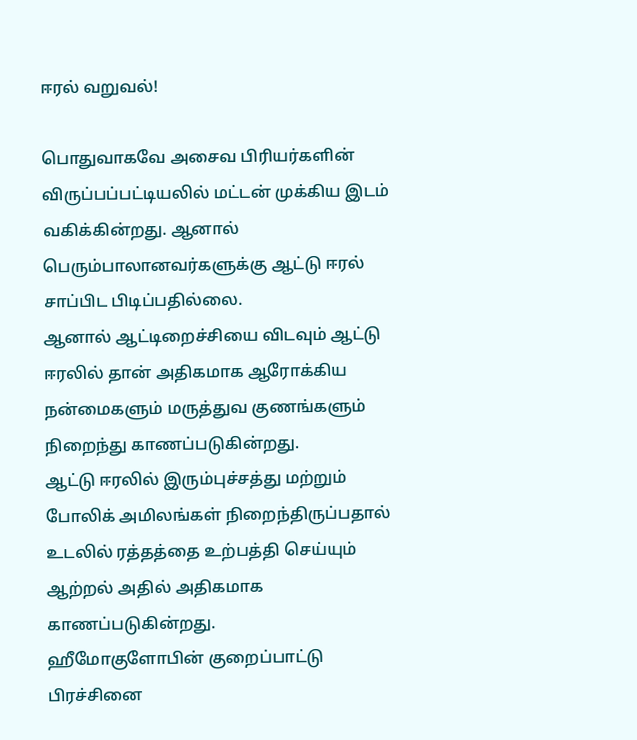ஈரல் வறுவல்!

பொதுவாகவே அசைவ பிரியர்களின் விருப்பப்பட்டியலில் மட்டன் முக்கிய இடம் வகிக்கின்றது. ஆனால் பெரும்பாலானவர்களுக்கு ஆட்டு ஈரல் சாப்பிட பிடிப்பதில்லை.
ஆனால் ஆட்டிறைச்சியை விடவும் ஆட்டு ஈரலில் தான் அதிகமாக ஆரோக்கிய நன்மைகளும் மருத்துவ குணங்களும் நிறைந்து காணப்படுகின்றது.
ஆட்டு ஈரலில் இரும்புச்சத்து மற்றும் போலிக் அமிலங்கள் நிறைந்திருப்பதால் உடலில் ரத்தத்தை உற்பத்தி செய்யும் ஆற்றல் அதில் அதிகமாக காணப்படுகின்றது.
ஹீமோகுளோபின் குறைப்பாட்டு பிரச்சினை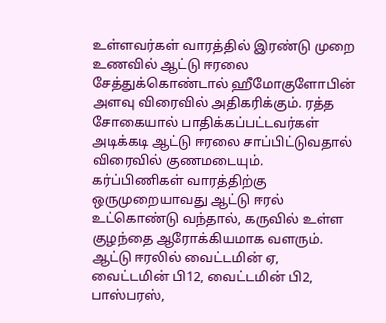உள்ளவர்கள் வாரத்தில் இரண்டு முறை உணவில் ஆட்டு ஈரலை சேத்துக்கொண்டால் ஹீமோகுளோபின் அளவு விரைவில் அதிகரிக்கும். ரத்த சோகையால் பாதிக்கப்பட்டவர்கள் அடிக்கடி ஆட்டு ஈரலை சாப்பிட்டுவதால் விரைவில் குணமடையும்.
கர்ப்பிணிகள் வாரத்திற்கு ஒருமுறையாவது ஆட்டு ஈரல் உட்கொண்டு வந்தால், கருவில் உள்ள குழந்தை ஆரோக்கியமாக வளரும்.
ஆட்டு ஈரலில் வைட்டமின் ஏ, வைட்டமின் பி12, வைட்டமின் பி2, பாஸ்பரஸ்,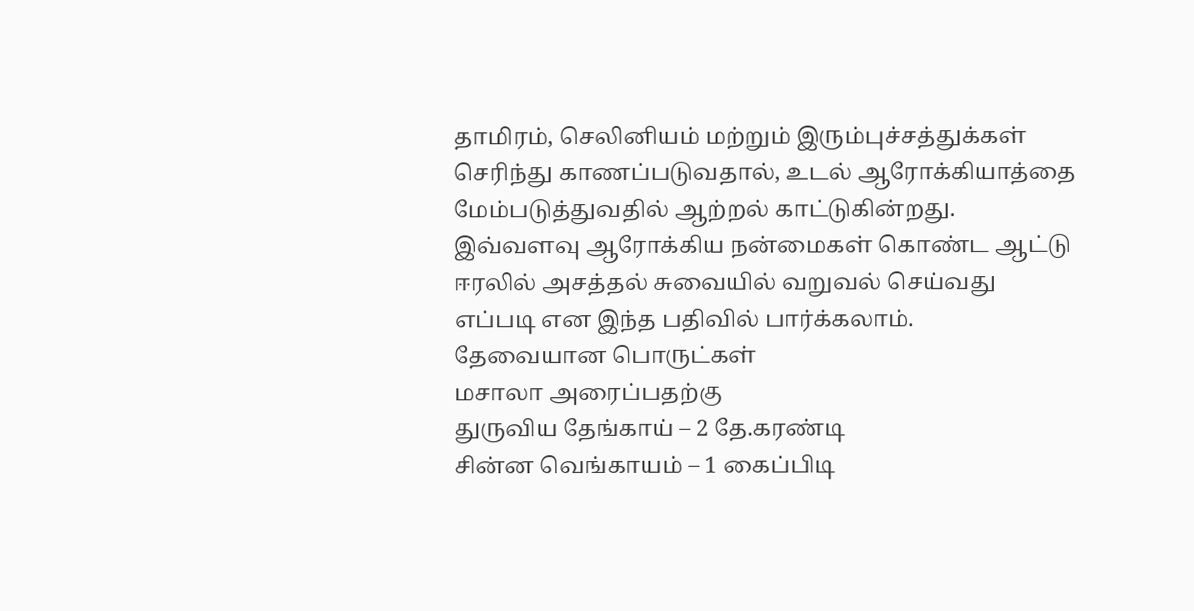தாமிரம், செலினியம் மற்றும் இரும்புச்சத்துக்கள் செரிந்து காணப்படுவதால், உடல் ஆரோக்கியாத்தை மேம்படுத்துவதில் ஆற்றல் காட்டுகின்றது.
இவ்வளவு ஆரோக்கிய நன்மைகள் கொண்ட ஆட்டு ஈரலில் அசத்தல் சுவையில் வறுவல் செய்வது எப்படி என இந்த பதிவில் பார்க்கலாம்.
தேவையான பொருட்கள்
மசாலா அரைப்பதற்கு
துருவிய தேங்காய் – 2 தே.கரண்டி
சின்ன வெங்காயம் – 1 கைப்பிடி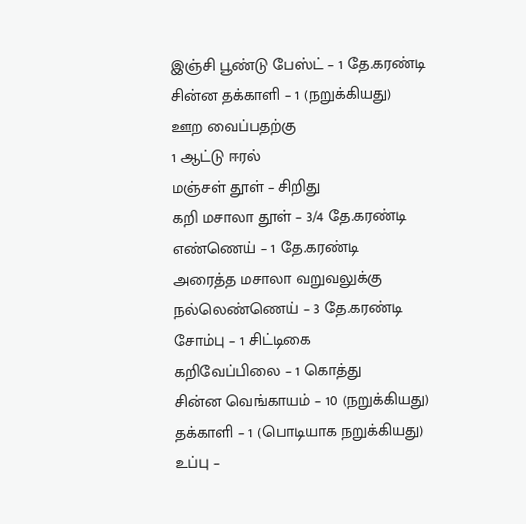இஞ்சி பூண்டு பேஸ்ட் – 1 தே.கரண்டி
சின்ன தக்காளி – 1 (நறுக்கியது)
ஊற வைப்பதற்கு
1 ஆட்டு ஈரல்
மஞ்சள் தூள் – சிறிது
கறி மசாலா தூள் – 3/4 தே.கரண்டி
எண்ணெய் – 1 தே.கரண்டி
அரைத்த மசாலா வறுவலுக்கு
நல்லெண்ணெய் – 3 தே.கரண்டி
சோம்பு – 1 சிட்டிகை
கறிவேப்பிலை – 1 கொத்து
சின்ன வெங்காயம் – 10 (நறுக்கியது)
தக்காளி – 1 (பொடியாக நறுக்கியது)
உப்பு –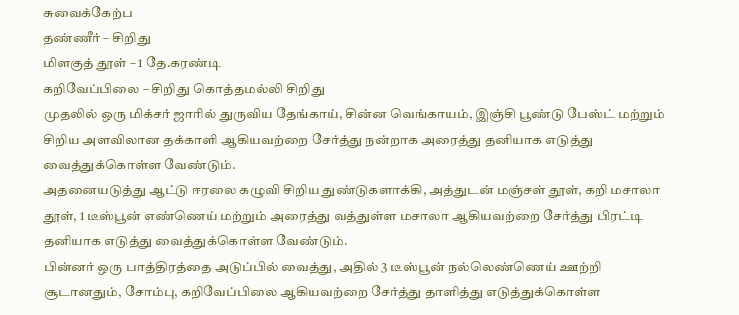சுவைக்கேற்ப
தண்ணீர் – சிறிது
மிளகுத் தூள் – 1 தே.கரண்டி
கறிவேப்பிலை – சிறிது கொத்தமல்லி சிறிது
முதலில் ஒரு மிக்சர் ஜாரில் துருவிய தேங்காய், சின்ன வெங்காயம், இஞ்சி பூண்டு பேஸ்ட் மற்றும் சிறிய அளவிலான தக்காளி ஆகியவற்றை சேர்த்து நன்றாக அரைத்து தனியாக எடுத்து வைத்துக்கொள்ள வேண்டும்.
அதனையடுத்து ஆட்டு ஈரலை கழுவி சிறிய துண்டுகளாக்கி, அத்துடன் மஞ்சள் தூள், கறி மசாலா தூள், 1 டீஸ்பூன் எண்ணெய் மற்றும் அரைத்து வத்துள்ள மசாலா ஆகியவற்றை சேர்த்து பிரட்டி தனியாக எடுத்து வைத்துக்கொள்ள வேண்டும்.
பின்னர் ஒரு பாத்திரத்தை அடுப்பில் வைத்து, அதில் 3 டீஸ்பூன் நல்லெண்ணெய் ஊற்றி சூடானதும், சோம்பு, கறிவேப்பிலை ஆகியவற்றை சேர்த்து தாளித்து எடுத்துக்கொள்ள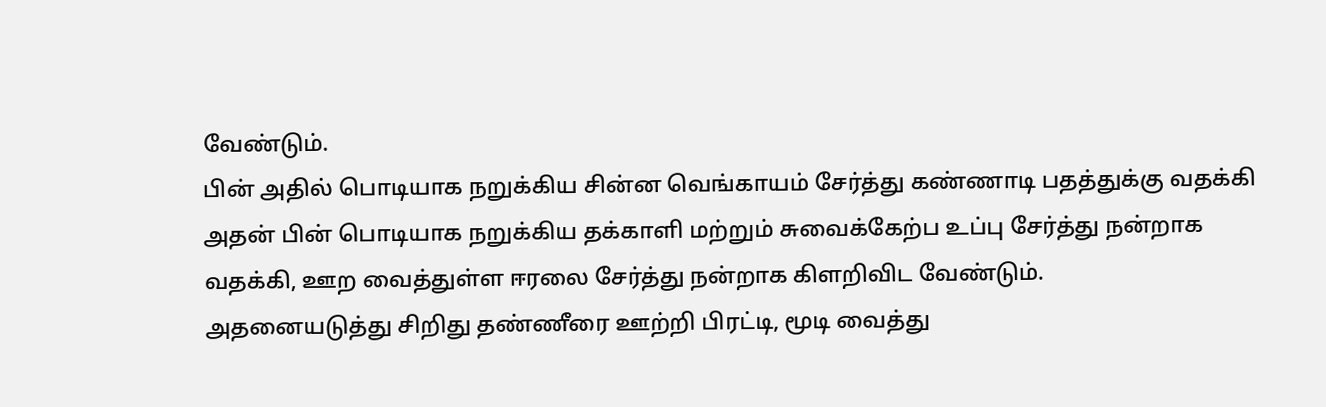வேண்டும்.
பின் அதில் பொடியாக நறுக்கிய சின்ன வெங்காயம் சேர்த்து கண்ணாடி பதத்துக்கு வதக்கி அதன் பின் பொடியாக நறுக்கிய தக்காளி மற்றும் சுவைக்கேற்ப உப்பு சேர்த்து நன்றாக வதக்கி, ஊற வைத்துள்ள ஈரலை சேர்த்து நன்றாக கிளறிவிட வேண்டும்.
அதனையடுத்து சிறிது தண்ணீரை ஊற்றி பிரட்டி, மூடி வைத்து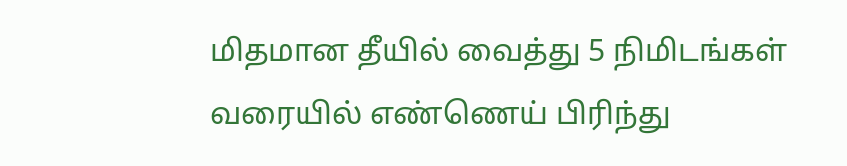மிதமான தீயில் வைத்து 5 நிமிடங்கள் வரையில் எண்ணெய் பிரிந்து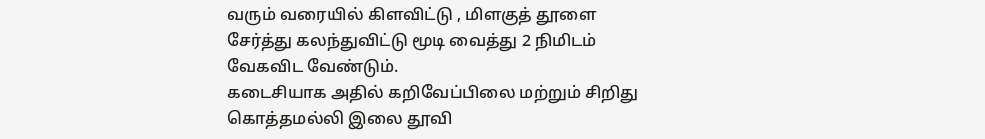வரும் வரையில் கிளவிட்டு , மிளகுத் தூளை சேர்த்து கலந்துவிட்டு மூடி வைத்து 2 நிமிடம் வேகவிட வேண்டும்.
கடைசியாக அதில் கறிவேப்பிலை மற்றும் சிறிது கொத்தமல்லி இலை தூவி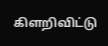கிளறிவிட்டு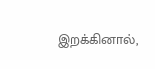இறக்கினால்,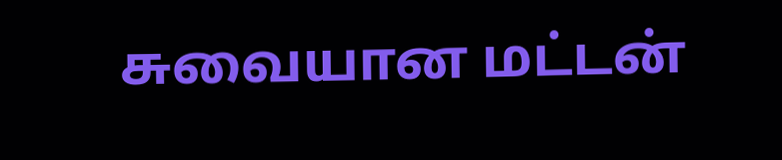சுவையான மட்டன்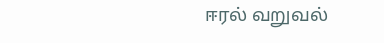ஈரல் வறுவல்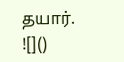தயார்.
![]()